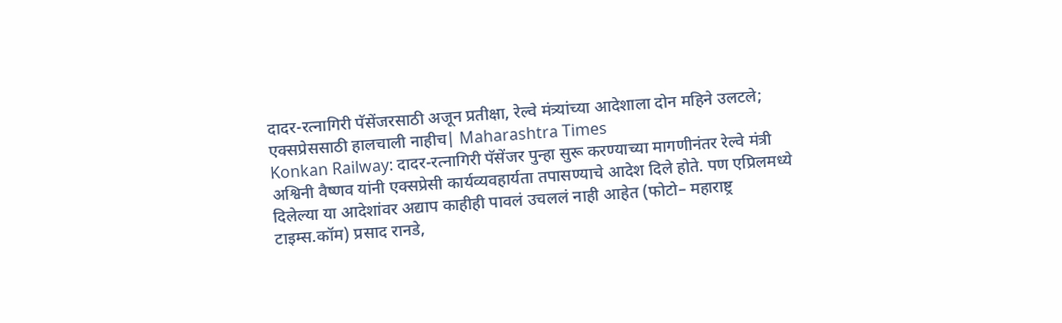दादर-रत्नागिरी पॅसेंजरसाठी अजून प्रतीक्षा, रेल्वे मंत्र्यांच्या आदेशाला दोन महिने उलटले; एक्सप्रेससाठी हालचाली नाहीच| Maharashtra Times
Konkan Railway: दादर-रत्नागिरी पॅसेंजर पुन्हा सुरू करण्याच्या मागणीनंतर रेल्वे मंत्री अश्विनी वैष्णव यांनी एक्सप्रेसी कार्यव्यवहार्यता तपासण्याचे आदेश दिले होते. पण एप्रिलमध्ये दिलेल्या या आदेशांवर अद्याप काहीही पावलं उचललं नाही आहेत (फोटो– महाराष्ट्र टाइम्स.कॉम) प्रसाद रानडे,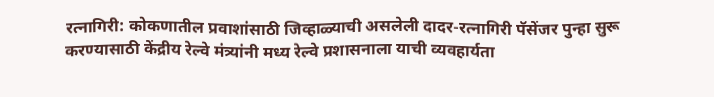रत्नागिरी: कोकणातील प्रवाशांसाठी जिव्हाळ्याची असलेली दादर-रत्नागिरी पॅसेंजर पुन्हा सुरू करण्यासाठी केंद्रीय रेल्वे मंत्र्यांनी मध्य रेल्वे प्रशासनाला याची व्यवहार्यता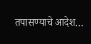तपासण्याचे आदेश…